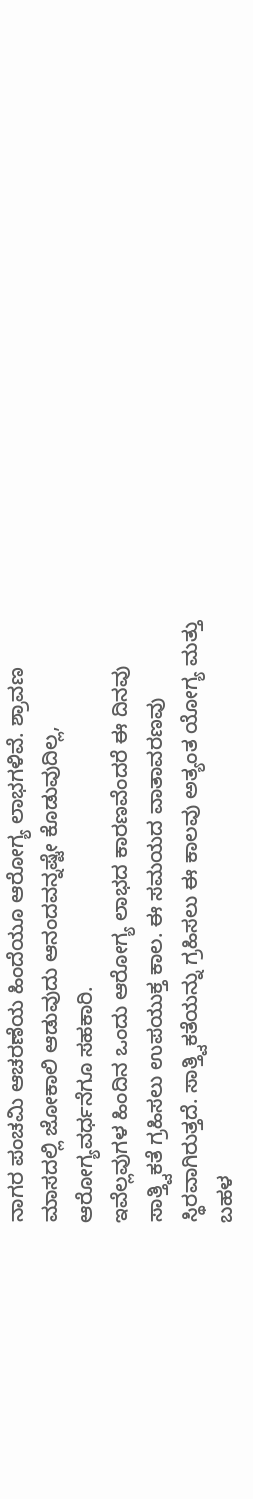ನಾಗರ ಪಂಚಮಿ ಆಚರಣೆಯ ಹಿಂದೆಯೂ ಆರೋಗ್ಯ ಲಾಭಗಳಿವೆ. ಶ್ರಾವಣ ಮಾಸದಲ್ಲಿ ಜೋಕಾಲಿ ಆಡುವುದು ಆನಂದವನ್ನಷ್ಟೇ ಕೊಡುವುದಿಲ್ಲ, ಆರೋಗ್ಯವರ್ಧನೆಗೂ ಸಹಕಾರಿ.
ಇವೆಲ್ಲವುಗಳ ಹಿಂದಿನ ಒಂದು ಆರೋಗ್ಯ ಲಾಭದ ಕಾರಣವೆಂದರೆ ಈ ದಿನವು ಸಾತ್ತ್ವಿಕತೆ ಗ್ರಹಿಸಲು ಉಪಯುಕ್ತ ಕಾಲ. ಈ ಸಮಯದ ವಾತಾವರಣವು ಸ್ಥಿರವಾಗಿರುತ್ತದೆ. ಸಾತ್ತ್ವಿಕತೆಯನ್ನು ಗ್ರಹಿಸಲು ಈ ಕಾಲವು ಅತ್ಯಂತ ಯೋಗ್ಯ ಮತ್ತು ಬಹಳ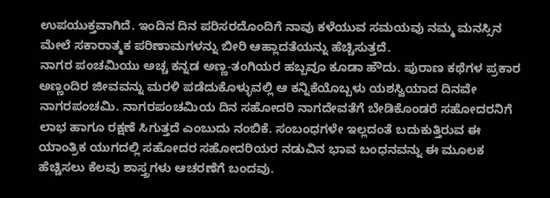ಉಪಯುಕ್ತವಾಗಿದೆ. ಇಂದಿನ ದಿನ ಪರಿಸರದೊಂದಿಗೆ ನಾವು ಕಳೆಯುವ ಸಮಯವು ನಮ್ಮ ಮನಸ್ಸಿನ ಮೇಲೆ ಸಕಾರಾತ್ಮಕ ಪರಿಣಾಮಗಳನ್ನು ಬೀರಿ ಆಹ್ಲಾದತೆಯನ್ನು ಹೆಚ್ಚಿಸುತ್ತದೆ.
ನಾಗರ ಪಂಚಮಿಯು ಅಚ್ಚ ಕನ್ನಡ ಅಣ್ಣ-ತಂಗಿಯರ ಹಬ್ಬವೂ ಕೂಡಾ ಹೌದು. ಪುರಾಣ ಕಥೆಗಳ ಪ್ರಕಾರ ಅಣ್ಣಂದಿರ ಜೀವವನ್ನು ಮರಳಿ ಪಡೆದುಕೊಳ್ಳುವಲ್ಲಿ ಆ ಕನ್ನಿಕೆಯೊಬ್ಬಳು ಯಶಸ್ವಿಯಾದ ದಿನವೇ ನಾಗರಪಂಚಮಿ. ನಾಗರಪಂಚಮಿಯ ದಿನ ಸಹೋದರಿ ನಾಗದೇವತೆಗೆ ಬೇಡಿಕೊಂಡರೆ ಸಹೋದರನಿಗೆ ಲಾಭ ಹಾಗೂ ರಕ್ಷಣೆ ಸಿಗುತ್ತದೆ ಎಂಬುದು ನಂಬಿಕೆ. ಸಂಬಂಧಗಳೇ ಇಲ್ಲದಂತೆ ಬದುಕುತ್ತಿರುವ ಈ ಯಾಂತ್ರಿಕ ಯುಗದಲ್ಲಿ ಸಹೋದರ ಸಹೋದರಿಯರ ನಡುವಿನ ಭಾವ ಬಂಧನವನ್ನು ಈ ಮೂಲಕ ಹೆಚ್ಚಿಸಲು ಕೆಲವು ಶಾಸ್ತ್ರಗಳು ಆಚರಣೆಗೆ ಬಂದವು.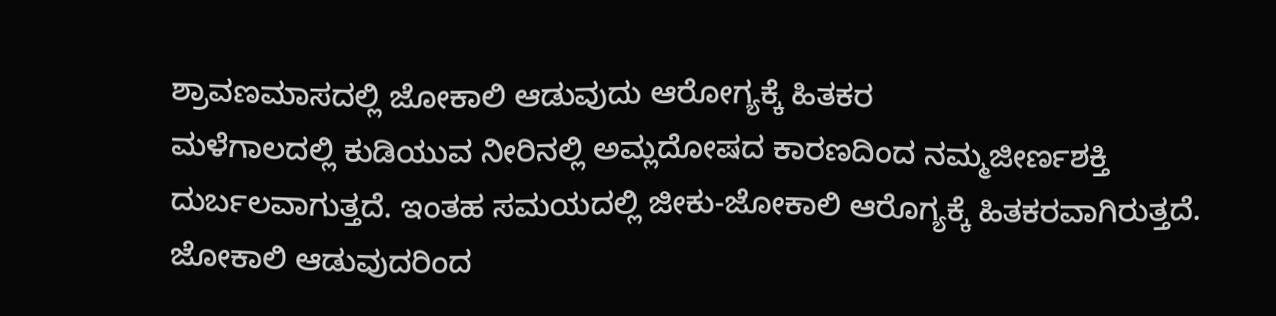ಶ್ರಾವಣಮಾಸದಲ್ಲಿ ಜೋಕಾಲಿ ಆಡುವುದು ಆರೋಗ್ಯಕ್ಕೆ ಹಿತಕರ
ಮಳೆಗಾಲದಲ್ಲಿ ಕುಡಿಯುವ ನೀರಿನಲ್ಲಿ ಅಮ್ಲದೋಷದ ಕಾರಣದಿಂದ ನಮ್ಮಜೀರ್ಣಶಕ್ತಿ ದುರ್ಬಲವಾಗುತ್ತದೆ. ಇಂತಹ ಸಮಯದಲ್ಲಿ ಜೀಕು-ಜೋಕಾಲಿ ಆರೊಗ್ಯಕ್ಕೆ ಹಿತಕರವಾಗಿರುತ್ತದೆ. ಜೋಕಾಲಿ ಆಡುವುದರಿಂದ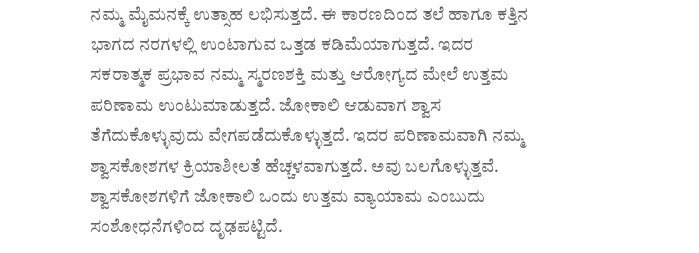ನಮ್ಮ ಮೈಮನಕ್ಕೆ ಉತ್ಸಾಹ ಲಭಿಸುತ್ತದೆ. ಈ ಕಾರಣದಿಂದ ತಲೆ ಹಾಗೂ ಕತ್ತಿನ ಭಾಗದ ನರಗಳಲ್ಲಿ ಉಂಟಾಗುವ ಒತ್ತಡ ಕಡಿಮೆಯಾಗುತ್ತದೆ. ಇದರ ಸಕರಾತ್ಮಕ ಪ್ರಭಾವ ನಮ್ಮ ಸ್ಮರಣಶಕ್ತಿ ಮತ್ತು ಆರೋಗ್ಯದ ಮೇಲೆ ಉತ್ತಮ ಪರಿಣಾಮ ಉಂಟುಮಾಡುತ್ತದೆ. ಜೋಕಾಲಿ ಆಡುವಾಗ ಶ್ವಾಸ ತೆಗೆದುಕೊಳ್ಳುವುದು ವೇಗಪಡೆದುಕೊಳ್ಳುತ್ತದೆ. ಇದರ ಪರಿಣಾಮವಾಗಿ ನಮ್ಮ ಶ್ವಾಸಕೋಶಗಳ ಕ್ರಿಯಾಶೀಲತೆ ಹೆಚ್ಚಳವಾಗುತ್ತದೆ. ಅವು ಬಲಗೊಳ್ಳುತ್ತವೆ. ಶ್ವಾಸಕೋಶಗಳಿಗೆ ಜೋಕಾಲಿ ಒಂದು ಉತ್ತಮ ವ್ಯಾಯಾಮ ಎಂಬುದು ಸಂಶೋಧನೆಗಳಿಂದ ದೃಢಪಟ್ಟಿದೆ.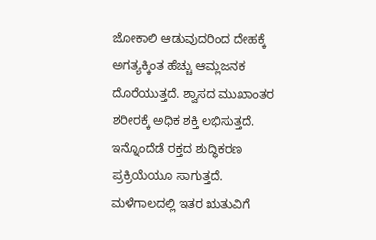ಜೋಕಾಲಿ ಆಡುವುದರಿಂದ ದೇಹಕ್ಕೆ ಅಗತ್ಯಕ್ಕಿಂತ ಹೆಚ್ಚು ಆಮ್ಲಜನಕ ದೊರೆಯುತ್ತದೆ. ಶ್ವಾಸದ ಮುಖಾಂತರ ಶರೀರಕ್ಕೆ ಅಧಿಕ ಶಕ್ತಿ ಲಭಿಸುತ್ತದೆ. ಇನ್ನೊಂದೆಡೆ ರಕ್ತದ ಶುದ್ಧಿಕರಣ ಪ್ರಕ್ರಿಯೆಯೂ ಸಾಗುತ್ತದೆ. ಮಳೆಗಾಲದಲ್ಲಿ ಇತರ ಋತುವಿಗೆ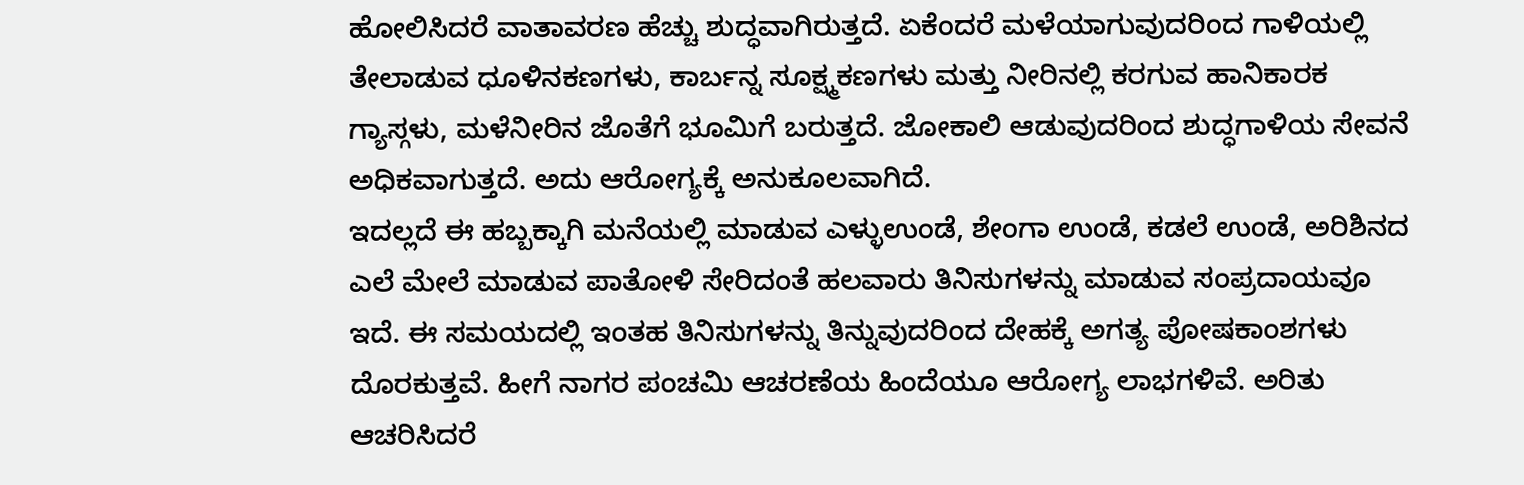ಹೋಲಿಸಿದರೆ ವಾತಾವರಣ ಹೆಚ್ಚು ಶುದ್ಧವಾಗಿರುತ್ತದೆ. ಏಕೆಂದರೆ ಮಳೆಯಾಗುವುದರಿಂದ ಗಾಳಿಯಲ್ಲಿ ತೇಲಾಡುವ ಧೂಳಿನಕಣಗಳು, ಕಾರ್ಬನ್ನ ಸೂಕ್ಷ್ಮಕಣಗಳು ಮತ್ತು ನೀರಿನಲ್ಲಿ ಕರಗುವ ಹಾನಿಕಾರಕ ಗ್ಯಾಸ್ಗಳು, ಮಳೆನೀರಿನ ಜೊತೆಗೆ ಭೂಮಿಗೆ ಬರುತ್ತದೆ. ಜೋಕಾಲಿ ಆಡುವುದರಿಂದ ಶುದ್ಧಗಾಳಿಯ ಸೇವನೆ ಅಧಿಕವಾಗುತ್ತದೆ. ಅದು ಆರೋಗ್ಯಕ್ಕೆ ಅನುಕೂಲವಾಗಿದೆ.
ಇದಲ್ಲದೆ ಈ ಹಬ್ಬಕ್ಕಾಗಿ ಮನೆಯಲ್ಲಿ ಮಾಡುವ ಎಳ್ಳುಉಂಡೆ, ಶೇಂಗಾ ಉಂಡೆ, ಕಡಲೆ ಉಂಡೆ, ಅರಿಶಿನದ ಎಲೆ ಮೇಲೆ ಮಾಡುವ ಪಾತೋಳಿ ಸೇರಿದಂತೆ ಹಲವಾರು ತಿನಿಸುಗಳನ್ನು ಮಾಡುವ ಸಂಪ್ರದಾಯವೂ ಇದೆ. ಈ ಸಮಯದಲ್ಲಿ ಇಂತಹ ತಿನಿಸುಗಳನ್ನು ತಿನ್ನುವುದರಿಂದ ದೇಹಕ್ಕೆ ಅಗತ್ಯ ಪೋಷಕಾಂಶಗಳು ದೊರಕುತ್ತವೆ. ಹೀಗೆ ನಾಗರ ಪಂಚಮಿ ಆಚರಣೆಯ ಹಿಂದೆಯೂ ಆರೋಗ್ಯ ಲಾಭಗಳಿವೆ. ಅರಿತು ಆಚರಿಸಿದರೆ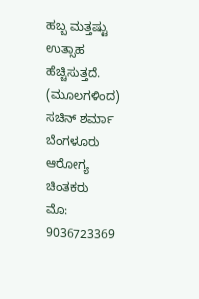ಹಬ್ಬ ಮತ್ತಷ್ಟು ಉತ್ಸಾಹ ಹೆಚ್ಚಿಸುತ್ತದೆ.
(ಮೂಲಗಳಿಂದ)
ಸಚಿನ್ ಶರ್ಮಾ ಬೆಂಗಳೂರು
ಆರೋಗ್ಯ ಚಿಂತಕರು
ಮೊ: 9036723369